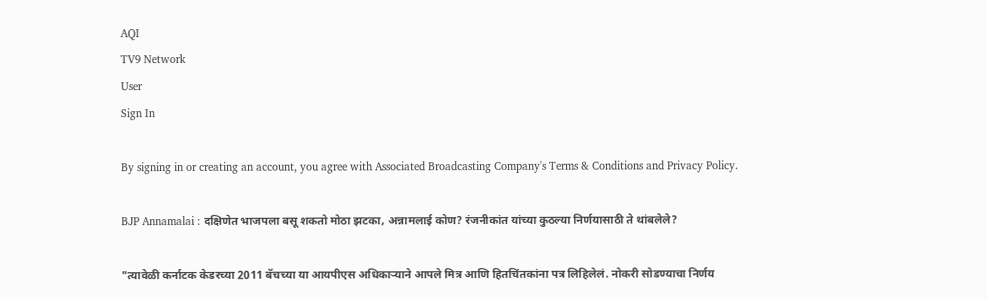AQI
TV9 Network
User
Sign In

By signing in or creating an account, you agree with Associated Broadcasting Company's Terms & Conditions and Privacy Policy.

BJP Annamalai : दक्षिणेत भाजपला बसू शकतो मोठा झटका, अन्नामलाई कोण? रंजनीकांत यांच्या कुठल्या निर्णयासाठी ते थांबलेले?

"त्यावेळी कर्नाटक केडरच्या 2011 बॅचच्या या आयपीएस अधिकाऱ्याने आपले मित्र आणि हितचिंतकांना पत्र लिहिलेलं. नोकरी सोडण्याचा निर्णय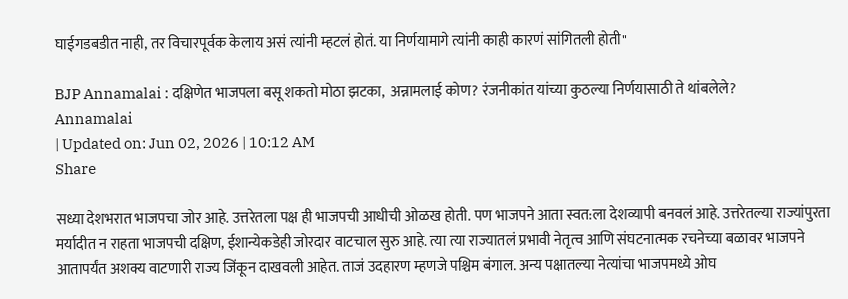घाईगडबडीत नाही, तर विचारपूर्वक केलाय असं त्यांनी म्हटलं होतं. या निर्णयामागे त्यांनी काही कारणं सांगितली होती"

BJP Annamalai : दक्षिणेत भाजपला बसू शकतो मोठा झटका,  अन्नामलाई कोण? रंजनीकांत यांच्या कुठल्या निर्णयासाठी ते थांबलेले?
Annamalai
| Updated on: Jun 02, 2026 | 10:12 AM
Share

सध्या देशभरात भाजपचा जोर आहे. उत्तरेतला पक्ष ही भाजपची आधीची ओळख होती. पण भाजपने आता स्वत:ला देशव्यापी बनवलं आहे. उत्तरेतल्या राज्यांपुरता मर्यादीत न राहता भाजपची दक्षिण, ईशान्येकडेही जोरदार वाटचाल सुरु आहे. त्या त्या राज्यातलं प्रभावी नेतृत्व आणि संघटनात्मक रचनेच्या बळावर भाजपने आतापर्यंत अशक्य वाटणारी राज्य जिंकून दाखवली आहेत. ताजं उदहारण म्हणजे पश्चिम बंगाल. अन्य पक्षातल्या नेत्यांचा भाजपमध्ये ओघ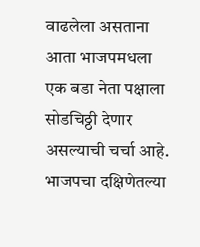वाढलेला असताना आता भाजपमधला एक बडा नेता पक्षाला सोडचिठ्ठी देणार असल्याची चर्चा आहे. भाजपचा दक्षिणेतल्या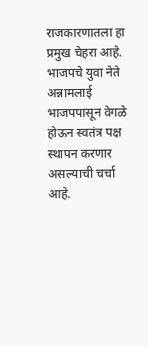राजकारणातला हा प्रमुख चेहरा आहे. भाजपचे युवा नेते अन्नामलाई भाजपपासून वेगळे होऊन स्वतंत्र पक्ष स्थापन करणार असल्याची चर्चा आहे.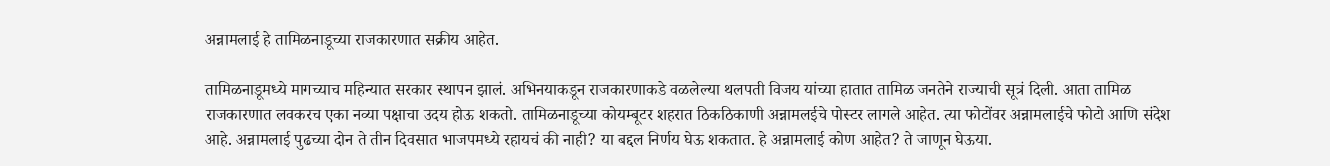अन्नामलाई हे तामिळनाडूच्या राजकारणात सक्रीय आहेत.

तामिळनाडूमध्ये मागच्याच महिन्यात सरकार स्थापन झालं. अभिनयाकडून राजकारणाकडे वळलेल्या थलपती विजय यांच्या हातात तामिळ जनतेने राज्याची सूत्रं दिली. आता तामिळ राजकारणात लवकरच एका नव्या पक्षाचा उदय होऊ शकतो. तामिळनाडूच्या कोयम्बूटर शहरात ठिकठिकाणी अन्नामलईचे पोस्टर लागले आहेत. त्या फोटोंवर अन्नामलाईचे फोटो आणि संदेश आहे. अन्नामलाई पुढच्या दोन ते तीन दिवसात भाजपमध्ये रहायचं की नाही? या बद्दल निर्णय घेऊ शकतात. हे अन्नामलाई कोण आहेत? ते जाणून घेऊया.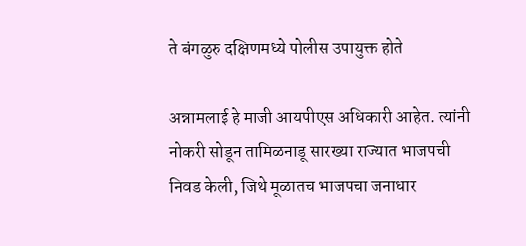ते बंगळुरु दक्षिणमध्ये पोलीस उपायुक्त होते

अन्नामलाई हे माजी आयपीएस अधिकारी आहेत. त्यांनी नोकरी सोडून तामिळनाडू सारख्या राज्यात भाजपची निवड केली, जिथे मूळातच भाजपचा जनाधार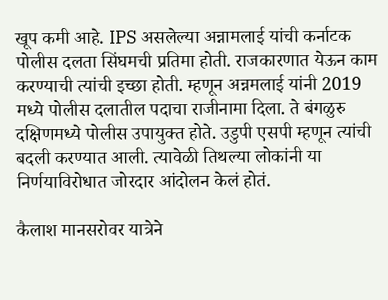खूप कमी आहे. IPS असलेल्या अन्नामलाई यांची कर्नाटक पोलीस दलता सिंघमची प्रतिमा होती. राजकारणात येऊन काम करण्याची त्यांची इच्छा होती. म्हणून अन्नमलाई यांनी 2019 मध्ये पोलीस दलातील पदाचा राजीनामा दिला. ते बंगळुरु दक्षिणमध्ये पोलीस उपायुक्त होते. उडुपी एसपी म्हणून त्यांची बदली करण्यात आली. त्यावेळी तिथल्या लोकांनी या निर्णयाविरोधात जोरदार आंदोलन केलं होतं.

कैलाश मानसरोवर यात्रेने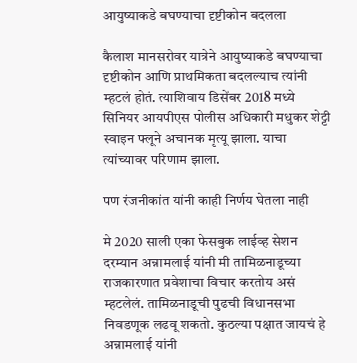आयुष्याकडे बघण्याचा दृष्टीकोन बदलला

कैलाश मानसरोवर यात्रेने आयुष्याकडे बघण्याचा दृष्टीकोन आणि प्राथमिकता बदलल्याच त्यांनी म्हटलं होतं. त्याशिवाय डिसेंबर 2018 मध्ये सिनियर आयपीएस पोलीस अधिकारी मधुकर शेट्टी स्वाइन फ्लूने अचानक मृत्यू झाला. याचा त्यांच्यावर परिणाम झाला.

पण रंजनीकांत यांनी काही निर्णय घेतला नाही

मे 2020 साली एका फेसबुक लाईव्ह सेशन दरम्यान अन्नामलाई यांनी मी तामिळनाडूच्या राजकारणात प्रवेशाचा विचार करतोय असं म्हटलेलं. तामिळनाडूची पुढची विधानसभा निवडणूक लढवू शकतो. कुठल्या पक्षात जायचं हे अन्नामलाई यांनी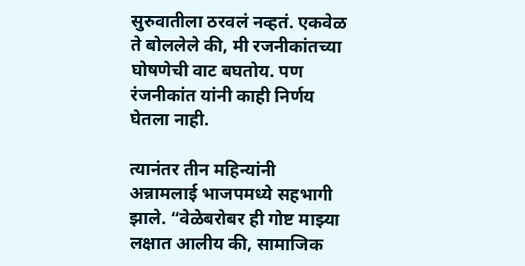सुरुवातीला ठरवलं नव्हतं. एकवेळ ते बोललेले की, मी रजनीकांतच्या घोषणेची वाट बघतोय. पण रंजनीकांत यांनी काही निर्णय घेतला नाही.

त्यानंतर तीन महिन्यांनी अन्नामलाई भाजपमध्ये सहभागी झाले. “वेळेबरोबर ही गोष्ट माझ्या लक्षात आलीय की, सामाजिक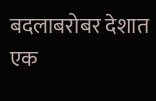बदलाबरोबर देशात एक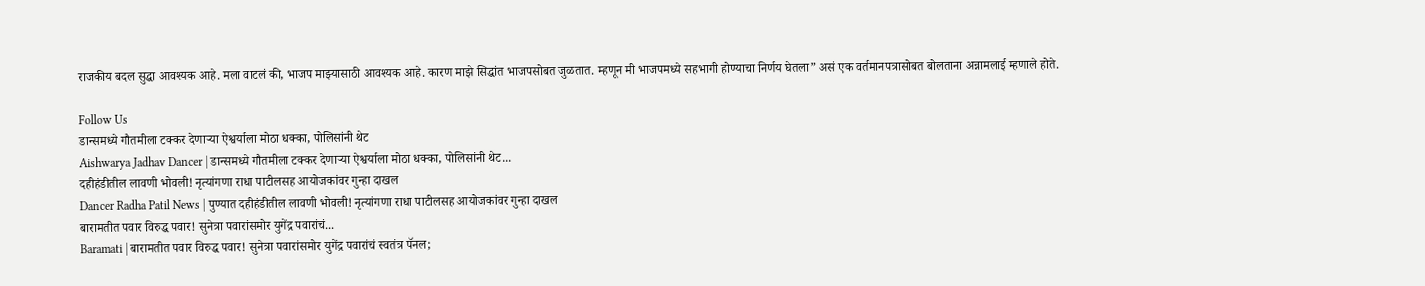राजकीय बदल सुद्धा आवश्यक आहे. मला वाटलं की, भाजप माझ्यासाठी आवश्यक आहे. कारण माझे सिद्धांत भाजपसोबत जुळतात. म्हणून मी भाजपमध्ये सहभागी होण्याचा निर्णय घेतला” असं एक वर्तमानपत्रासोबत बोलताना अन्नामलाई म्हणाले होते.

Follow Us
डान्समध्ये गौतमीला टक्कर देणाऱ्या ऐश्वर्याला मोठा धक्का, पोलिसांनी थेट
Aishwarya Jadhav Dancer | डान्समध्ये गौतमीला टक्कर देणाऱ्या ऐश्वर्याला मोठा धक्का, पोलिसांनी थेट...
दहीहंडीतील लावणी भोवली! नृत्यांगणा राधा पाटीलसह आयोजकांवर गुन्हा दाखल
Dancer Radha Patil News | पुण्यात दहीहंडीतील लावणी भोवली! नृत्यांगणा राधा पाटीलसह आयोजकांवर गुन्हा दाखल
बारामतीत पवार विरुद्ध पवार! सुनेत्रा पवारांसमोर युगेंद्र पवारांचं...
Baramati | बारामतीत पवार विरुद्ध पवार! सुनेत्रा पवारांसमोर युगेंद्र पवारांचं स्वतंत्र पॅनल;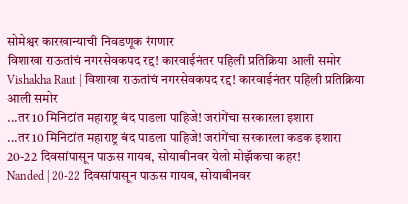सोमेश्वर कारखान्याची निवडणूक रंगणार
विशाखा राऊतांचं नगरसेवकपद रद्द! कारवाईनंतर पहिली प्रतिक्रिया आली समोर
Vishakha Raut | विशाखा राऊतांचं नगरसेवकपद रद्द! कारवाईनंतर पहिली प्रतिक्रिया आली समोर
...तर 10 मिनिटांत महाराष्ट्र बंद पाडला पाहिजे! जरांगेंचा सरकारला इशारा
...तर 10 मिनिटांत महाराष्ट्र बंद पाडला पाहिजे! जरांगेंचा सरकारला कडक इशारा
20-22 दिवसांपासून पाऊस गायब, सोयाबीनवर येलो मोझॅकचा कहर!
Nanded | 20-22 दिवसांपासून पाऊस गायब, सोयाबीनवर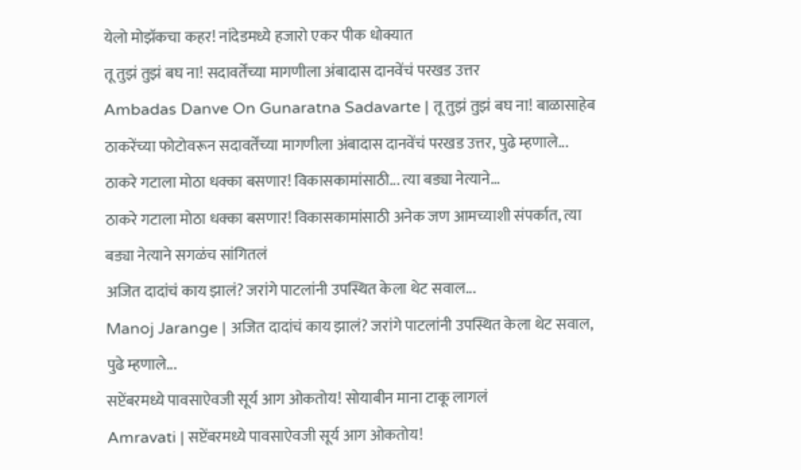येलो मोझॅकचा कहर! नांदेडमध्ये हजारो एकर पीक धोक्यात
तू तुझं तुझं बघ ना! सदावर्तेंच्या मागणीला अंबादास दानवेंचं परखड उत्तर
Ambadas Danve On Gunaratna Sadavarte | तू तुझं तुझं बघ ना! बाळासाहेब ठाकरेंच्या फोटोवरून सदावर्तेंच्या मागणीला अंबादास दानवेंचं परखड उत्तर, पुढे म्हणाले...
ठाकरे गटाला मोठा धक्का बसणार! विकासकामांसाठी... त्या बड्या नेत्याने...
ठाकरे गटाला मोठा धक्का बसणार! विकासकामांसाठी अनेक जण आमच्याशी संपर्कात, त्या बड्या नेत्याने सगळंच सांगितलं
अजित दादांचं काय झालं? जरांगे पाटलांनी उपस्थित केला थेट सवाल...
Manoj Jarange | अजित दादांचं काय झालं? जरांगे पाटलांनी उपस्थित केला थेट सवाल, पुढे म्हणाले...
सप्टेंबरमध्ये पावसाऐवजी सूर्य आग ओकतोय! सोयाबीन माना टाकू लागलं
Amravati | सप्टेंबरमध्ये पावसाऐवजी सूर्य आग ओकतोय!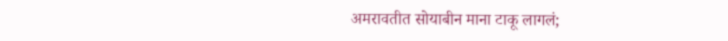अमरावतीत सोयाबीन माना टाकू लागलं;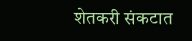शेतकरी संकटात